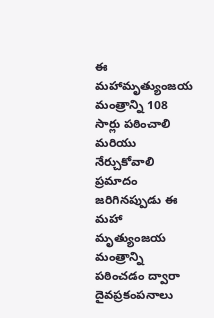ఈ మహామృత్యుంజయ మంత్రాన్ని 108 సార్లు పఠించాలి మరియు నేర్చుకోవాలి ప్రమాదం జరిగినప్పుడు ఈ మహా మృత్యుంజయ మంత్రాన్ని పఠించడం ద్వారా దైవప్రకంపనాలు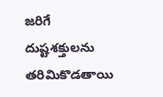జరిగే దుష్టశక్తులను తరిమికొడతాయి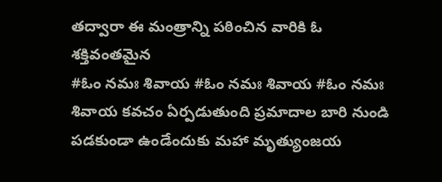తద్వారా ఈ మంత్రాన్ని పఠించిన వారికి ఓ శక్తివంతమైన
#ఓం నమః శివాయ #ఓం నమః శివాయ #ఓం నమః శివాయ కవచం ఏర్పడుతుంది ప్రమాదాల బారి నుండి పడకుండా ఉండేందుకు మహా మృత్యుంజయ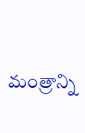మంత్రాన్ని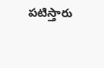పటిస్తారు